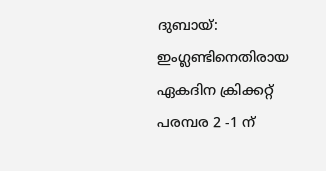ദുബായ്: ഇംഗ്ലണ്ടിനെതിരായ ഏകദിന ക്രിക്കറ്റ് പരമ്പര 2 -1 ന്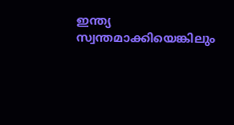ഇന്ത്യ സ്വന്തമാക്കിയെങ്കിലും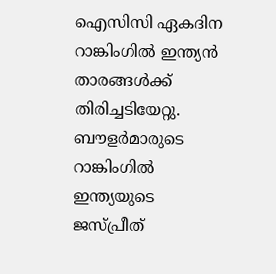ഐസിസി ഏകദിന റാങ്കിംഗിൽ ഇന്ത്യൻ താരങ്ങൾക്ക് തിരിച്ചടിയേറ്റു. ബൗളർമാരുടെ റാങ്കിംഗിൽ ഇന്ത്യയുടെ ജസ്പ്രീത്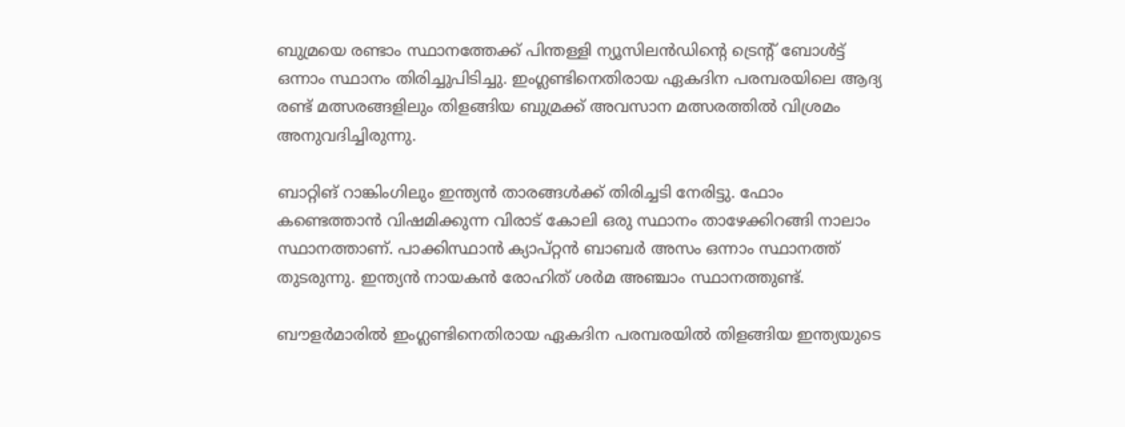ബുമ്രയെ രണ്ടാം സ്ഥാനത്തേക്ക് പിന്തള്ളി ന്യൂസിലൻഡിന്റെ ട്രെന്റ് ബോൾട്ട് ഒന്നാം സ്ഥാനം തിരിച്ചുപിടിച്ചു. ഇംഗ്ലണ്ടിനെതിരായ ഏകദിന പരമ്പരയിലെ ആദ്യ രണ്ട് മത്സരങ്ങളിലും തിളങ്ങിയ ബുമ്രക്ക് അവസാന മത്സരത്തിൽ വിശ്രമം അനുവദിച്ചിരുന്നു.

ബാറ്റിങ് റാങ്കിംഗിലും ഇന്ത്യൻ താരങ്ങൾക്ക് തിരിച്ചടി നേരിട്ടു. ഫോം കണ്ടെത്താൻ വിഷമിക്കുന്ന വിരാട് കോലി ഒരു സ്ഥാനം താഴേക്കിറങ്ങി നാലാം സ്ഥാനത്താണ്. പാക്കിസ്ഥാൻ ക്യാപ്റ്റൻ ബാബർ അസം ഒന്നാം സ്ഥാനത്ത് തുടരുന്നു. ഇന്ത്യൻ നായകൻ രോഹിത് ശർമ അഞ്ചാം സ്ഥാനത്തുണ്ട്.

ബൗളർമാരിൽ ഇംഗ്ലണ്ടിനെതിരായ ഏകദിന പരമ്പരയിൽ തിളങ്ങിയ ഇന്ത്യയുടെ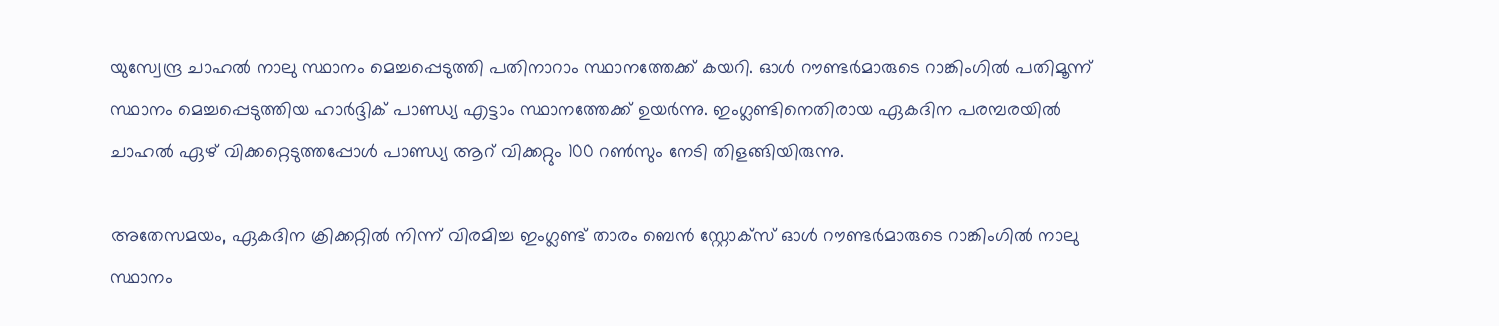യുസ്വേന്ദ്ര ചാഹൽ നാലു സ്ഥാനം മെച്ചപ്പെടുത്തി പതിനാറാം സ്ഥാനത്തേക്ക് കയറി. ഓൾ റൗണ്ടർമാരുടെ റാങ്കിംഗിൽ പതിമൂന്ന് സ്ഥാനം മെച്ചപ്പെടുത്തിയ ഹാർദ്ദിക് പാണ്ഡ്യ എട്ടാം സ്ഥാനത്തേക്ക് ഉയർന്നു. ഇംഗ്ലണ്ടിനെതിരായ ഏകദിന പരമ്പരയിൽ ചാഹൽ ഏഴ് വിക്കറ്റെടുത്തപ്പോൾ പാണ്ഡ്യ ആറ് വിക്കറ്റും 100 റൺസും നേടി തിളങ്ങിയിരുന്നു.

അതേസമയം, ഏകദിന ക്രിക്കറ്റിൽ നിന്ന് വിരമിച്ച ഇംഗ്ലണ്ട് താരം ബെൻ സ്റ്റോക്‌സ് ഓൾ റൗണ്ടർമാരുടെ റാങ്കിംഗിൽ നാലു സ്ഥാനം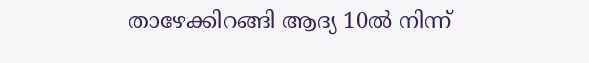താഴേക്കിറങ്ങി ആദ്യ 10ൽ നിന്ന്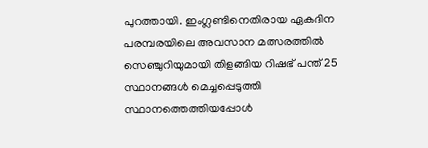പുറത്തായി. ഇംഗ്ലണ്ടിനെതിരായ ഏകദിന പരമ്പരയിലെ അവസാന മത്സരത്തിൽ സെഞ്ചുറിയുമായി തിളങ്ങിയ റിഷഭ് പന്ത് 25 സ്ഥാനങ്ങൾ മെച്ചപ്പെടുത്തി സ്ഥാനത്തെത്തിയപ്പോൾ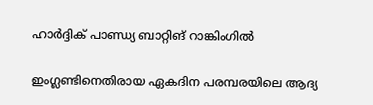ഹാർദ്ദിക് പാണ്ഡ്യ ബാറ്റിങ് റാങ്കിംഗിൽ

ഇംഗ്ലണ്ടിനെതിരായ ഏകദിന പരമ്പരയിലെ ആദ്യ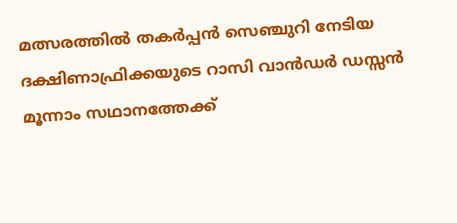മത്സരത്തിൽ തകർപ്പൻ സെഞ്ചുറി നേടിയ ദക്ഷിണാഫ്രിക്കയുടെ റാസി വാൻഡർ ഡസ്സൻ മൂന്നാം സഥാനത്തേക്ക്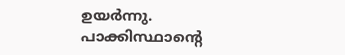ഉയർന്നു. പാക്കിസ്ഥാന്റെ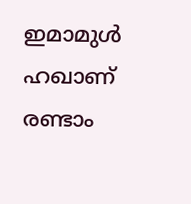ഇമാമുൾ ഹഖാണ് രണ്ടാം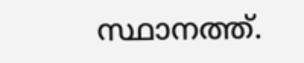സ്ഥാനത്ത്.